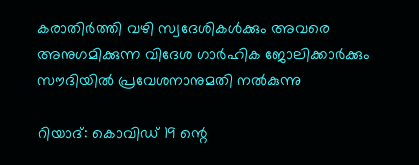കരാതിര്‍ത്തി വഴി സ്വദേശികള്‍ക്കും അവരെ അനുഗമിക്കുന്ന വിദേശ ഗാര്‍ഹിക ജോലിക്കാര്‍ക്കും സൗദിയില്‍ പ്രവേശനാനുമതി നല്‍കുന്നു

റിയാദ്: കൊവിഡ് 19 ന്റെ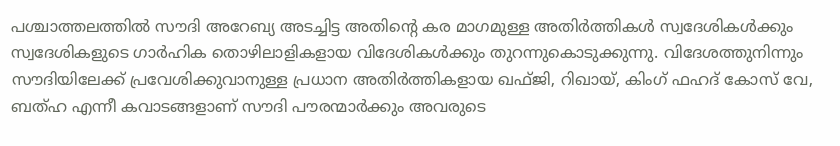പശ്ചാത്തലത്തില്‍ സൗദി അറേബ്യ അടച്ചിട്ട അതിന്റെ കര മാഗമുള്ള അതിര്‍ത്തികള്‍ സ്വദേശികള്‍ക്കും സ്വദേശികളുടെ ഗാര്‍ഹിക തൊഴിലാളികളായ വിദേശികള്‍ക്കും തുറന്നുകൊടുക്കുന്നു. വിദേശത്തുനിന്നും സൗദിയിലേക്ക് പ്രവേശിക്കുവാനുള്ള പ്രധാന അതിര്‍ത്തികളായ ഖഫ്ജി, റിഖായ്, കിംഗ് ഫഹദ് കോസ് വേ, ബത്ഹ എന്നീ കവാടങ്ങളാണ് സൗദി പൗരന്മാര്‍ക്കും അവരുടെ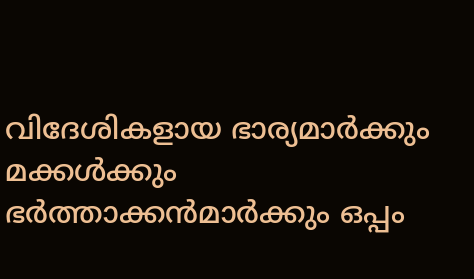വിദേശികളായ ഭാര്യമാര്‍ക്കും മക്കള്‍ക്കും ഭര്‍ത്താക്കന്‍മാര്‍ക്കും ഒപ്പം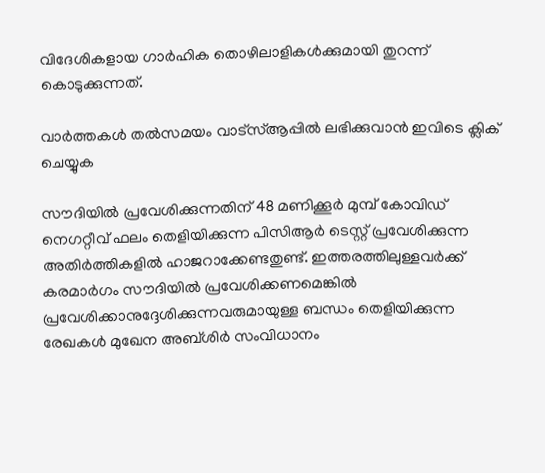വിദേശികളായ ഗാര്‍ഹിക തൊഴിലാളികള്‍ക്കുമായി തുറന്ന് കൊടുക്കുന്നത്.

വാര്‍ത്തകള്‍ തല്‍സമയം വാട്‌സ്ആപ്പില്‍ ലഭിക്കുവാന്‍ ഇവിടെ ക്ലിക് ചെയ്യുക

സൗദിയില്‍ പ്രവേശിക്കുന്നതിന് 48 മണിക്കൂര്‍ മുമ്പ് കോവിഡ് നെഗറ്റീവ് ഫലം തെളിയിക്കുന്ന പിസിആര്‍ ടെസ്റ്റ് പ്രവേശിക്കുന്ന അതിര്‍ത്തികളില്‍ ഹാജറാക്കേണ്ടതുണ്ട്. ഇത്തരത്തിലുള്ളവര്‍ക്ക് കരമാര്‍ഗം സൗദിയില്‍ പ്രവേശിക്കണമെങ്കില്‍ പ്രവേശിക്കാനുദ്ദേശിക്കുന്നവരുമായുള്ള ബന്ധം തെളിയിക്കുന്ന രേഖകള്‍ മുഖേന അബ്ശിര്‍ സംവിധാനം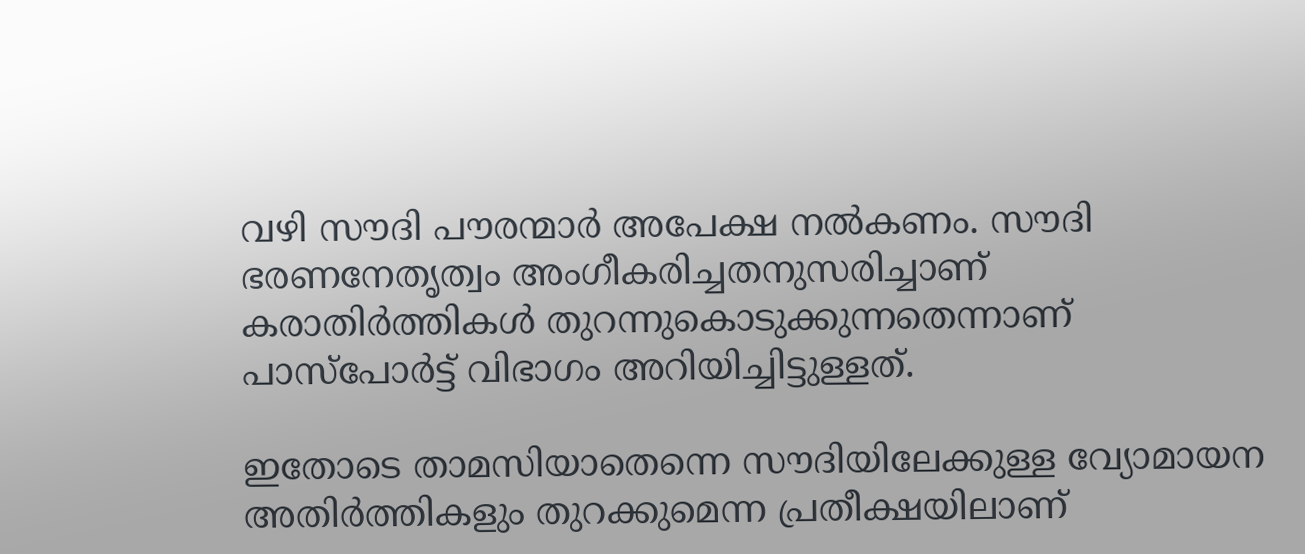വഴി സൗദി പൗരന്മാര്‍ അപേക്ഷ നല്‍കണം. സൗദി ഭരണനേതൃത്വം അംഗീകരിച്ചതനുസരിച്ചാണ് കരാതിര്‍ത്തികള്‍ തുറന്നുകൊടുക്കുന്നതെന്നാണ് പാസ്‌പോര്‍ട്ട് വിഭാഗം അറിയിച്ചിട്ടുള്ളത്.

ഇതോടെ താമസിയാതെന്നെ സൗദിയിലേക്കുള്ള വ്യോമായന അതിര്‍ത്തികളും തുറക്കുമെന്ന പ്രതീക്ഷയിലാണ്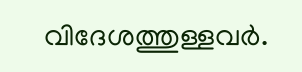വിദേശത്തുള്ളവര്‍.